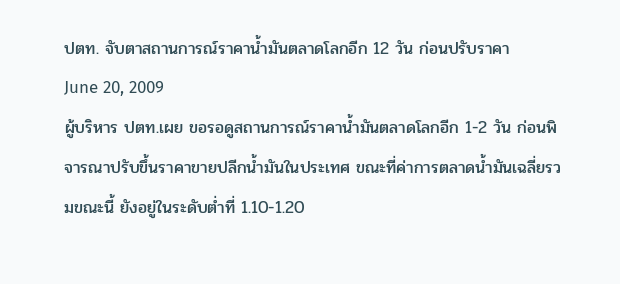ปตท. จับตาสถานการณ์ราคาน้ำมันตลาดโลกอีก 12 วัน ก่อนปรับราคา
June 20, 2009
ผู้บริหาร ปตท.เผย ขอรอดูสถานการณ์ราคาน้ำมันตลาดโลกอีก 1-2 วัน ก่อนพิจารณาปรับขึ้นราคาขายปลีกน้ำมันในประเทศ ขณะที่ค่าการตลาดน้ำมันเฉลี่ยรวมขณะนี้ ยังอยู่ในระดับต่ำที่ 1.10-1.20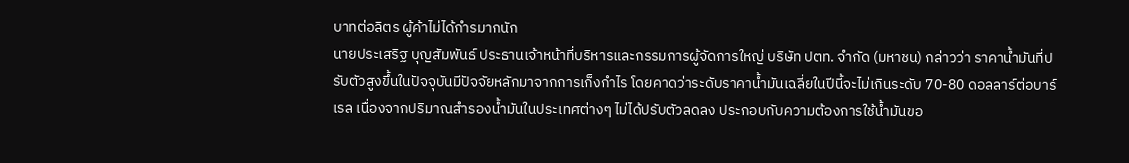บาทต่อลิตร ผู้ค้าไม่ได้กำรมากนัก
นายประเสริฐ บุญสัมพันธ์ ประธานเจ้าหน้าที่บริหารและกรรมการผู้จัดการใหญ่ บริษัท ปตท. จำกัด (มหาชน) กล่าวว่า ราคาน้ำมันที่ปรับตัวสูงขึ้นในปัจจุบันมีปัจจัยหลักมาจากการเก็งกำไร โดยคาดว่าระดับราคาน้ำมันเฉลี่ยในปีนี้จะไม่เกินระดับ 70-80 ดอลลาร์ต่อบาร์เรล เนื่องจากปริมาณสำรองน้ำมันในประเทศต่างๆ ไม่ได้ปรับตัวลดลง ประกอบกับความต้องการใช้น้ำมันขอ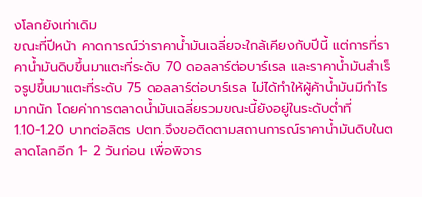งโลกยังเท่าเดิม
ขณะที่ปีหน้า คาดการณ์ว่าราคาน้ำมันเฉลี่ยจะใกล้เคียงกับปีนี้ แต่การที่ราคาน้ำมันดิบขึ้นมาแตะที่ระดับ 70 ดอลลาร์ต่อบาร์เรล และราคาน้ำมันสำเร็จรูปขึ้นมาแตะที่ระดับ 75 ดอลลาร์ต่อบาร์เรล ไม่ได้ทำให้ผู้ค้าน้ำมันมีกำไรมากนัก โดยค่าการตลาดน้ำมันเฉลี่ยรวมขณะนี้ยังอยู่ในระดับต่ำที่ 1.10-1.20 บาทต่อลิตร ปตท.จึงขอติดตามสถานการณ์ราคาน้ำมันดิบในตลาดโลกอีก 1- 2 วันก่อน เพื่อพิจาร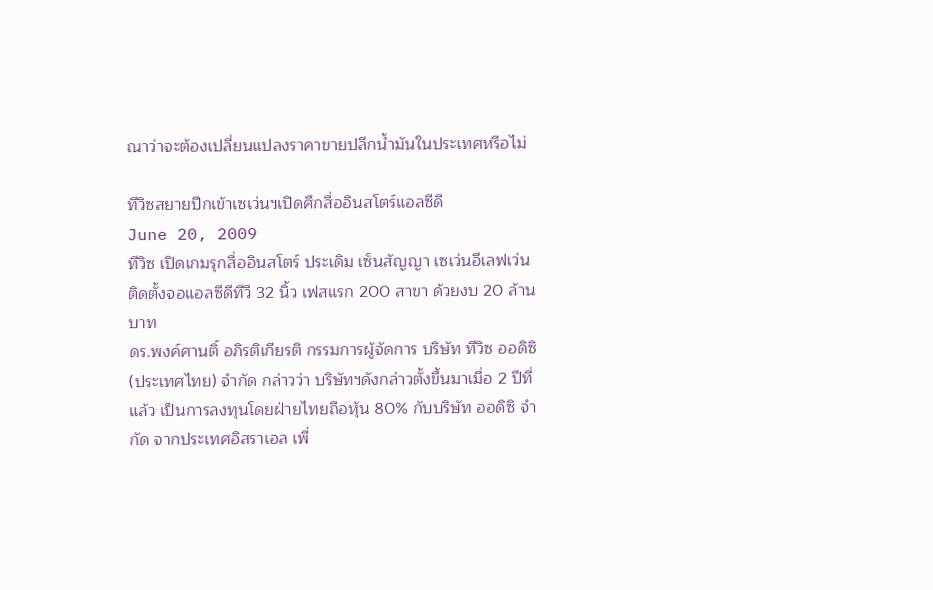ณาว่าจะต้องเปลี่ยนแปลงราคาขายปลีกน้ำมันในประเทศหรือไม่

ทีวิซสยายปีกเข้าเซเว่นฯเปิดศึกสื่ออินสโตร์แอลซีดี
June 20, 2009
ทีวิซ เปิดเกมรุกสื่ออินสโตร์ ประเดิม เซ็นสัญญา เซเว่นอีเลฟเว่น ติดตั้งจอแอลซีดีทีวี 32 นิ้ว เฟสแรก 200 สาขา ด้วยงบ 20 ล้านบาท
ดร.พงค์ศานติ์ อภิรติเกียรติ กรรมการผู้จัดการ บริษัท ทีวิซ ออดิซิ (ประเทศไทย) จำกัด กล่าวว่า บริษัทฯดังกล่าวตั้งขึ้นมาเมื่อ 2 ปีที่แล้ว เป็นการลงทุนโดยฝ่ายไทยถือหุ้น 80% กับบริษัท ออดิซิ จำกัด จากประเทศอิสราเอล เพื่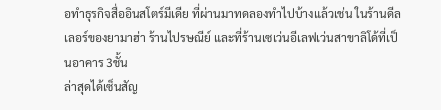อทำธุรกิจสื่ออินสโตร์มีเดีย ที่ผ่านมาทดลองทำไปบ้างแล้วเช่น ในร้านดีลเลอร์ของยามาฮ่า ร้านไปรษณีย์ และที่ร้านเซเว่นอีเลฟเว่นสาขาลิโด้ที่เป็นอาคาร 3ชั้น
ล่าสุดได้เซ็นสัญ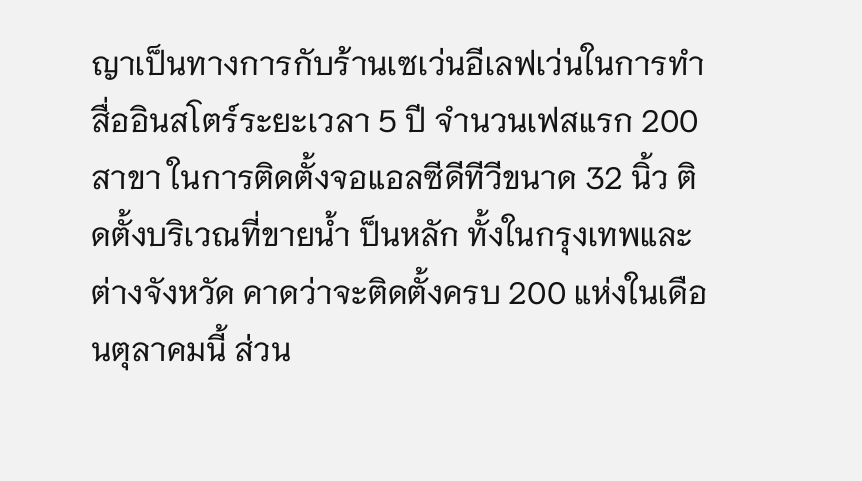ญาเป็นทางการกับร้านเซเว่นอีเลฟเว่นในการทำสื่ออินสโตร์ระยะเวลา 5 ปี จำนวนเฟสแรก 200 สาขา ในการติดตั้งจอแอลซีดีทีวีขนาด 32 นิ้ว ติดตั้งบริเวณที่ขายน้ำ ป็นหลัก ทั้งในกรุงเทพและต่างจังหวัด คาดว่าจะติดตั้งครบ 200 แห่งในเดือนตุลาคมนี้ ส่วน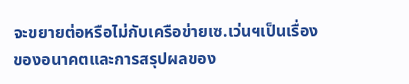จะขยายต่อหรือไม่กับเครือข่ายเซ.เว่นฯเป็นเรื่องของอนาคตและการสรุปผลของ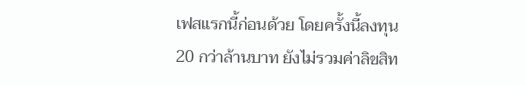เฟสแรกนี้ก่อนด้วย โดยครั้งนี้ลงทุน 20 กว่าล้านบาท ยังไม่รวมค่าลิขสิท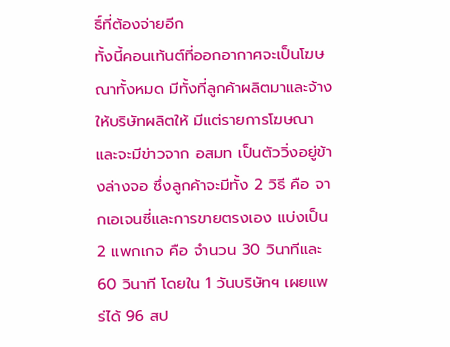ธิ์ที่ต้องจ่ายอีก
ทั้งนี้คอนเท้นต์ที่ออกอากาศจะเป็นโฆษณาทั้งหมด มีทั้งที่ลูกค้าผลิตมาและจ้างให้บริษัทผลิตให้ มีแต่รายการโฆษณา และจะมีข่าวจาก อสมท เป็นตัววิ่งอยู่ข้างล่างจอ ซึ่งลูกค้าจะมีทั้ง 2 วิธี คือ จากเอเจนซี่และการขายตรงเอง แบ่งเป็น 2 แพกเกจ คือ จำนวน 30 วินาทีและ 60 วินาที โดยใน 1 วันบริษัทฯ เผยแพร่ได้ 96 สป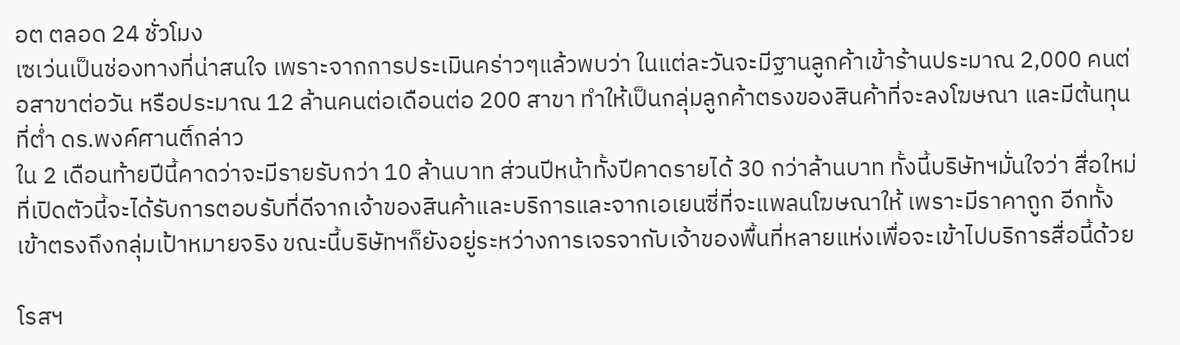อต ตลอด 24 ชั่วโมง
เซเว่นเป็นช่องทางที่น่าสนใจ เพราะจากการประเมินคร่าวๆแล้วพบว่า ในแต่ละวันจะมีฐานลูกค้าเข้าร้านประมาณ 2,000 คนต่อสาขาต่อวัน หรือประมาณ 12 ล้านคนต่อเดือนต่อ 200 สาขา ทำให้เป็นกลุ่มลูกค้าตรงของสินค้าที่จะลงโฆษณา และมีต้นทุนที่ต่ำ ดร.พงค์ศานติ์กล่าว
ใน 2 เดือนท้ายปีนี้คาดว่าจะมีรายรับกว่า 10 ล้านบาท ส่วนปีหน้าทั้งปีคาดรายได้ 30 กว่าล้านบาท ทั้งนี้บริษัทฯมั่นใจว่า สื่อใหม่ที่เปิดตัวนี้จะได้รับการตอบรับที่ดีจากเจ้าของสินค้าและบริการและจากเอเยนซี่ที่จะแพลนโฆษณาให้ เพราะมีราคาถูก อีกทั้งเข้าตรงถึงกลุ่มเป้าหมายจริง ขณะนี้บริษัทฯก็ยังอยู่ระหว่างการเจรจากับเจ้าของพื้นที่หลายแห่งเพื่อจะเข้าไปบริการสื่อนี้ด้วย

โรสฯ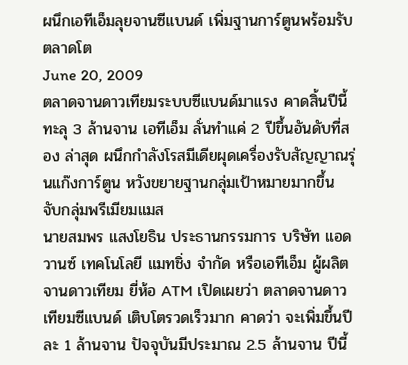ผนึกเอทีเอ็มลุยจานซีแบนด์ เพิ่มฐานการ์ตูนพร้อมรับตลาดโต
June 20, 2009
ตลาดจานดาวเทียมระบบซีแบนด์มาแรง คาดสิ้นปีนี้ทะลุ 3 ล้านจาน เอทีเอ็ม ลั่นทำแค่ 2 ปีขึ้นอันดับที่สอง ล่าสุด ผนึกกำลังโรสมีเดียผุดเครื่องรับสัญญาณรุ่นแก๊งการ์ตูน หวังขยายฐานกลุ่มเป้าหมายมากขึ้น จับกลุ่มพรีเมียมแมส
นายสมพร แสงโยธิน ประธานกรรมการ บริษัท แอดวานซ์ เทคโนโลยี แมทชิ่ง จำกัด หรือเอทีเอ็ม ผู้ผลิตจานดาวเทียม ยี่ห้อ ATM เปิดเผยว่า ตลาดจานดาวเทียมซีแบนด์ เติบโตรวดเร็วมาก คาดว่า จะเพิ่มขึ้นปีละ 1 ล้านจาน ปัจจุบันมีประมาณ 2.5 ล้านจาน ปีนี้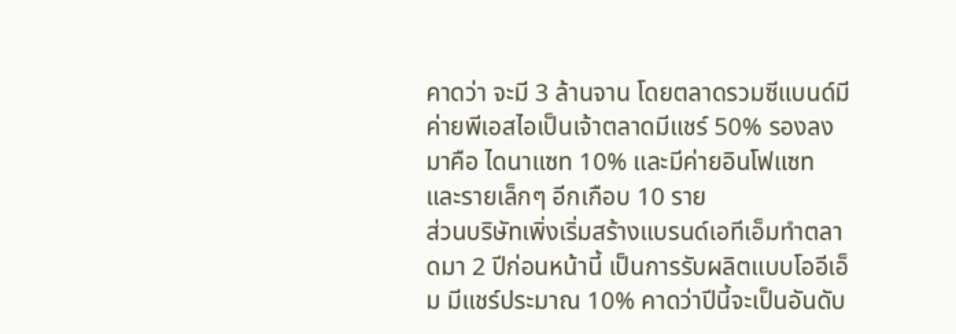คาดว่า จะมี 3 ล้านจาน โดยตลาดรวมซีแบนด์มีค่ายพีเอสไอเป็นเจ้าตลาดมีแชร์ 50% รองลงมาคือ ไดนาแซท 10% และมีค่ายอินโฟแซท และรายเล็กๆ อีกเกือบ 10 ราย
ส่วนบริษัทเพิ่งเริ่มสร้างแบรนด์เอทีเอ็มทำตลาดมา 2 ปีก่อนหน้านี้ เป็นการรับผลิตแบบโออีเอ็ม มีแชร์ประมาณ 10% คาดว่าปีนี้จะเป็นอันดับ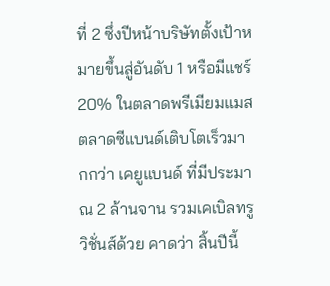ที่ 2 ซึ่งปีหน้าบริษัทตั้งเป้าหมายขึ้นสู่อันดับ 1 หรือมีแชร์ 20% ในตลาดพรีเมียมแมส
ตลาดซีแบนด์เติบโตเร็วมากกว่า เคยูแบนด์ ที่มีประมาณ 2 ล้านจาน รวมเคเบิลทรูวิชั่นส์ด้วย คาดว่า สิ้นปีนี้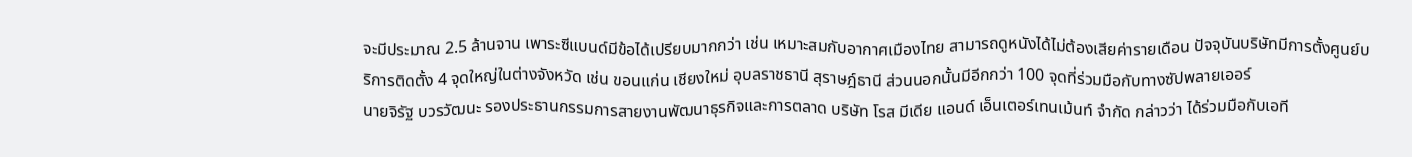จะมีประมาณ 2.5 ล้านจาน เพาระซีแบนด์มีข้อได้เปรียบมากกว่า เช่น เหมาะสมกับอากาศเมืองไทย สามารถดูหนังได้ไม่ต้องเสียค่ารายเดือน ปัจจุบันบริษัทมีการตั้งศูนย์บริการติดตั้ง 4 จุดใหญ่ในต่างจังหวัด เช่น ขอนแก่น เชียงใหม่ อุบลราชธานี สุราษฎ์ธานี ส่วนนอกนั้นมีอีกกว่า 100 จุดที่ร่วมมือกับทางซัปพลายเออร์
นายจิรัฐ บวรวัฒนะ รองประธานกรรมการสายงานพัฒนาธุรกิจและการตลาด บริษัท โรส มีเดีย แอนด์ เอ็นเตอร์เทนเม้นท์ จำกัด กล่าวว่า ได้ร่วมมือกับเอที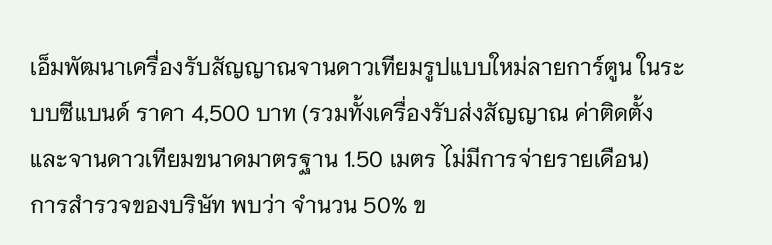เอ็มพัฒนาเครื่องรับสัญญาณจานดาวเทียมรูปแบบใหม่ลายการ์ตูน ในระบบซีแบนด์ ราคา 4,500 บาท (รวมทั้งเครื่องรับส่งสัญญาณ ค่าติดตั้งและจานดาวเทียมขนาดมาตรฐาน 1.50 เมตร ไม่มีการจ่ายรายเดือน)
การสำรวจของบริษัท พบว่า จำนวน 50% ข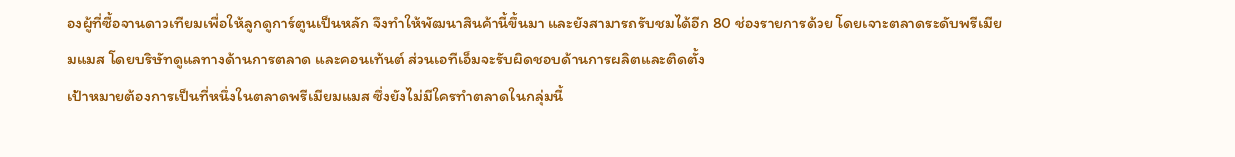องผู้ที่ซื้อจานดาวเทียมเพื่อให้ลูกดูการ์ตูนเป็นหลัก จึงทำให้พัฒนาสินค้านี้ขึ้นมา และยังสามารถรับชมได้อีก 80 ช่องรายการด้วย โดยเจาะตลาดระดับพรีเมียมแมส โดยบริษัทดูแลทางด้านการตลาด และคอนเท้นต์ ส่วนเอทีเอ็มจะรับผิดชอบด้านการผลิตและติดตั้ง
เป้าหมายต้องการเป็นที่หนึ่งในตลาดพรีเมียมแมส ซึ่งยังไม่มีใครทำตลาดในกลุ่มนี้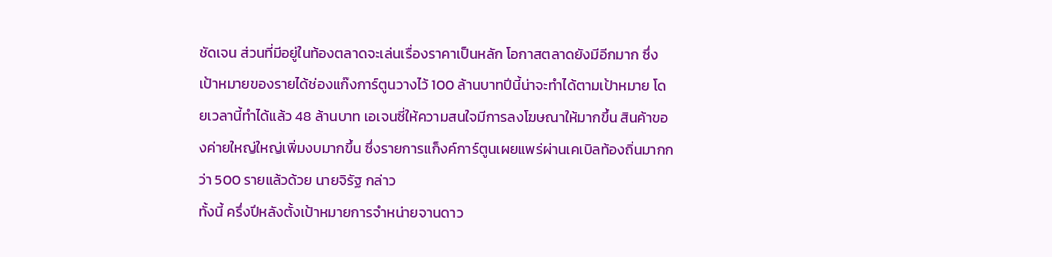ชัดเจน ส่วนที่มีอยู่ในท้องตลาดจะเล่นเรื่องราคาเป็นหลัก โอกาสตลาดยังมีอีกมาก ซึ่งเป้าหมายของรายได้ช่องแก๊งการ์ตูนวางไว้ 100 ล้านบาทปีนี้น่าจะทำได้ตามเป้าหมาย โดยเวลานี้ทำได้แล้ว 48 ล้านบาท เอเจนซี่ให้ความสนใจมีการลงโฆษณาให้มากขึ้น สินค้าของค่ายใหญ่ใหญ่เพิ่มงบมากขึ้น ซึ่งรายการแก็งค์การ์ตูนเผยแพร่ผ่านเคเบิลท้องถิ่นมากกว่า 500 รายแล้วด้วย นายจิรัฐ กล่าว
ทั้งนี้ ครึ่งปีหลังตั้งเป้าหมายการจำหน่ายจานดาว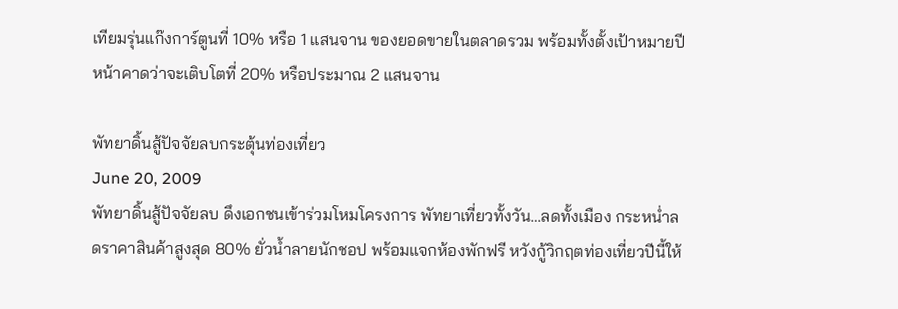เทียมรุ่นแก๊งการ์ตูนที่ 10% หรือ 1 แสนจาน ของยอดขายในตลาดรวม พร้อมทั้งตั้งเป้าหมายปีหน้าคาดว่าจะเติบโตที่ 20% หรือประมาณ 2 แสนจาน

พัทยาดิ้นสู้ปัจจัยลบกระตุ้นท่องเที่ยว
June 20, 2009
พัทยาดิ้นสู้ปัจจัยลบ ดึงเอกชนเข้าร่วมโหมโครงการ พัทยาเที่ยวทั้งวัน…ลดทั้งเมือง กระหน่ำลดราคาสินค้าสูงสุด 80% ยั่วน้ำลายนักชอป พร้อมแจกห้องพักฟรี หวังกู้วิกฤตท่องเที่ยวปีนี้ให้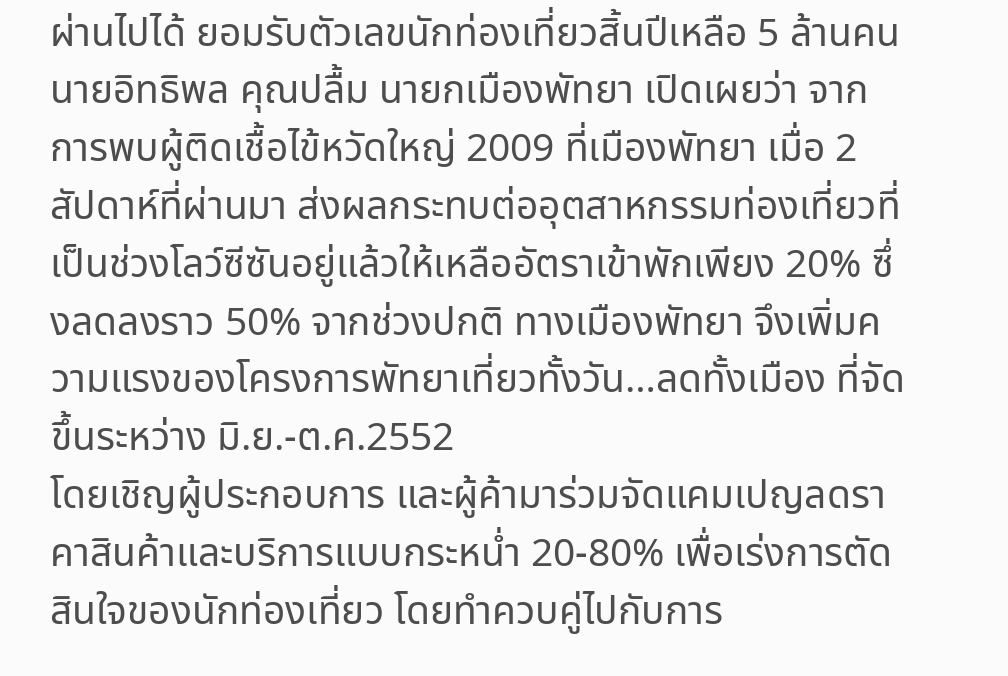ผ่านไปได้ ยอมรับตัวเลขนักท่องเที่ยวสิ้นปีเหลือ 5 ล้านคน
นายอิทธิพล คุณปลื้ม นายกเมืองพัทยา เปิดเผยว่า จากการพบผู้ติดเชื้อไข้หวัดใหญ่ 2009 ที่เมืองพัทยา เมื่อ 2 สัปดาห์ที่ผ่านมา ส่งผลกระทบต่ออุตสาหกรรมท่องเที่ยวที่เป็นช่วงโลว์ซีซันอยู่แล้วให้เหลืออัตราเข้าพักเพียง 20% ซึ่งลดลงราว 50% จากช่วงปกติ ทางเมืองพัทยา จึงเพิ่มความแรงของโครงการพัทยาเที่ยวทั้งวัน…ลดทั้งเมือง ที่จัดขึ้นระหว่าง มิ.ย.-ต.ค.2552
โดยเชิญผู้ประกอบการ และผู้ค้ามาร่วมจัดแคมเปญลดราคาสินค้าและบริการแบบกระหน่ำ 20-80% เพื่อเร่งการตัดสินใจของนักท่องเที่ยว โดยทำควบคู่ไปกับการ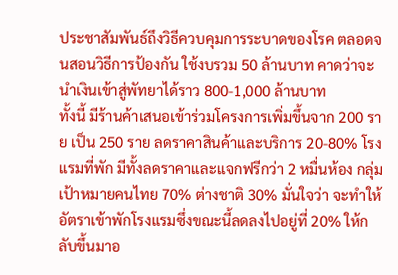ประชาสัมพันธ์ถึงวิธีควบคุมการระบาดของโรค ตลอดจนสอนวิธีการป้องกัน ใช้งบรวม 50 ล้านบาท คาดว่าจะนำเงินเข้าสู่พัทยาได้ราว 800-1,000 ล้านบาท
ทั้งนี้ มีร้านค้าเสนอเข้าร่วมโครงการเพิ่มขึ้นจาก 200 ราย เป็น 250 ราย ลดราคาสินค้าและบริการ 20-80% โรงแรมที่พัก มีทั้งลดราคาและแจกฟรีกว่า 2 หมื่นห้อง กลุ่มเป้าหมายคนไทย 70% ต่างชาติ 30% มั่นใจว่า จะทำให้อัตราเข้าพักโรงแรมซึ่งขณะนี้ลดลงไปอยู่ที่ 20% ให้กลับขึ้นมาอ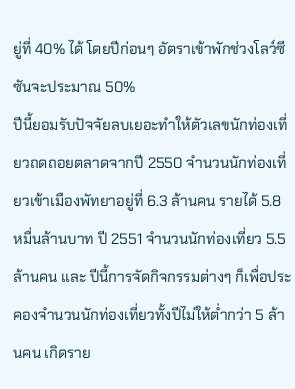ยู่ที่ 40% ได้ โดยปีก่อนๆ อัตราเข้าพักช่วงโลว์ซีซันจะประมาณ 50%
ปีนี้ยอมรับปัจจัยลบเยอะทำให้ตัวเลขนักท่องเที่ยวถดถอยตลาดจากปี 2550 จำนวนนักท่องเที่ยวเข้าเมืองพัทยาอยู่ที่ 6.3 ล้านคน รายได้ 5.8 หมื่นล้านบาท ปี 2551 จำนวนนักท่องเที่ยว 5.5 ล้านคน และ ปีนี้การจัดกิจกรรมต่างๆ ก็เพื่อประคองจำนวนนักท่องเที่ยวทั้งปีไม่ให้ต่ำกว่า 5 ล้านคน เกิดราย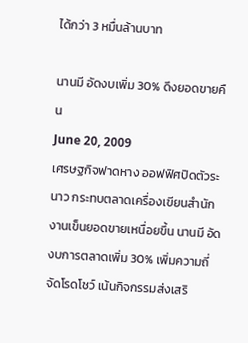ได้กว่า 3 หมื่นล้านบาท

นานมี อัดงบเพิ่ม 30% ดึงยอดขายคืน
June 20, 2009
เศรษฐกิจฟาดหาง ออฟฟิศปิดตัวระนาว กระทบตลาดเครื่องเขียนสำนักงานเข็นยอดขายเหนื่อยขึ้น นานมี อัดงบการตลาดเพิ่ม 30% เพิ่มความถี่จัดโรดโชว์ เน้นกิจกรรมส่งเสริ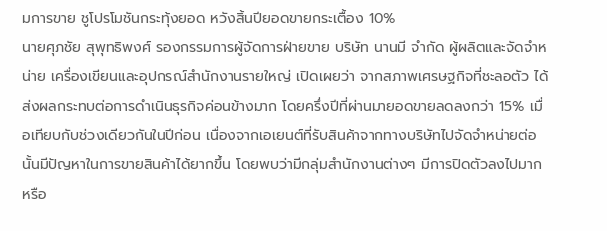มการขาย ชูโปรโมชันกระทุ้งยอด หวังสิ้นปียอดขายกระเตื้อง 10%
นายศุภชัย สุพุทธิพงศ์ รองกรรมการผู้จัดการฝ่ายขาย บริษัท นานมี จำกัด ผู้ผลิตและจัดจำหน่าย เครื่องเขียนและอุปกรณ์สำนักงานรายใหญ่ เปิดเผยว่า จากสภาพเศรษฐกิจที่ชะลอตัว ได้ส่งผลกระทบต่อการดำเนินธุรกิจค่อนข้างมาก โดยครึ่งปีที่ผ่านมายอดขายลดลงกว่า 15% เมื่อเทียบกับช่วงเดียวกันในปีก่อน เนื่องจากเอเยนต์ที่รับสินค้าจากทางบริษัทไปจัดจำหน่ายต่อนั้นมีปัญหาในการขายสินค้าได้ยากขึ้น โดยพบว่ามีกลุ่มสำนักงานต่างๆ มีการปิดตัวลงไปมาก หรือ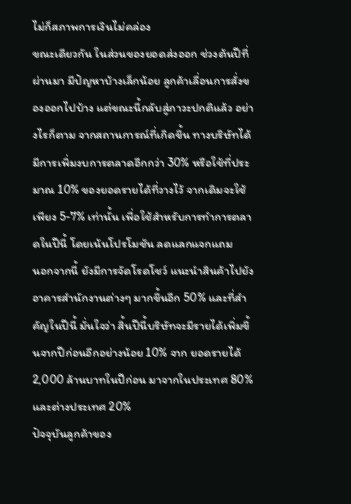ไม่ก็สภาพการเงินไม่คล่อง
ขณะเดียวกัน ในส่วนของยอดส่งออก ช่วงต้นปีที่ผ่านมา มีปัญหาบ้างเล็กน้อย ลูกค้าเลื่อนการสั่งของออกไปบ้าง แต่ขณะนี้กลับสู่ภาวะปกติแล้ว อย่างไรก็ตาม จากสถานการณ์ที่เกิดขึ้น ทางบริษัทได้มีการเพิ่มงบการตลาดอีกกว่า 30% หรือใช้ที่ประมาณ 10% ของยอดรายได้ที่วางไว้ จากเดิมจะใช้เพียง 5-7% เท่านั้น เพื่อใช้สำหรับการทำการตลาดในปีนี้ โดยเน้นโปรโมชัน ลดแลกแจกแถม
นอกจากนี้ ยังมีการจัดโรดโชว์ แนะนำสินค้าไปยังอาคารสำนักงานต่างๆ มากขึ้นอีก 50% และที่สำคัญในปีนี้ มั่นใจว่า สิ้นปีนี้บริษัทจะมีรายได้เพิ่มขึ้นจากปีก่อนอีกอย่างน้อย 10% จาก ยอดรายได้ 2,000 ล้านบาทในปีก่อน มาจากในประเทศ 80% และต่างประเทศ 20%
ปัจจุบันลูกค้าของ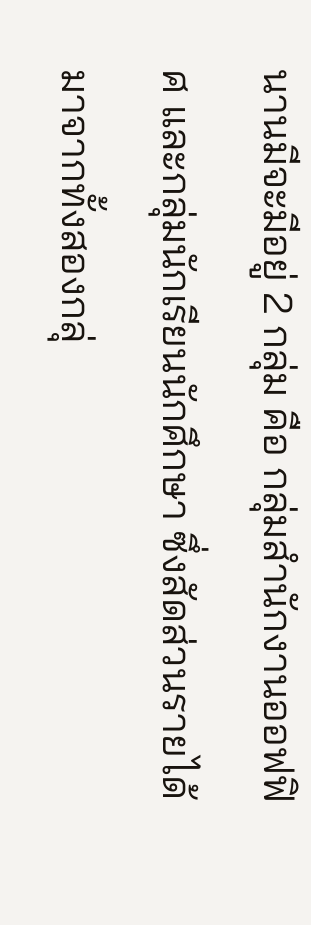นานมีจะมีอยู่ 2 กลุ่ม คือ กลุ่มสำนักงานออฟฟิศ และกลุ่มนักเรียนนักศึกษา ซึ่งสัดส่วนรายได้มาจากทั้งสองกลุ่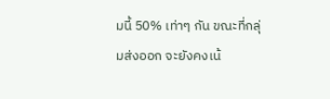มนี้ 50% เท่าๆ กัน ขณะที่กลุ่มส่งออก จะยังคงเน้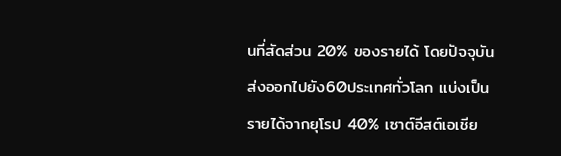นที่สัดส่วน 20% ของรายได้ โดยปัจจุบันส่งออกไปยัง60ประเทศทั่วโลก แบ่งเป็นรายได้จากยุโรป 40% เซาต์อีสต์เอเชีย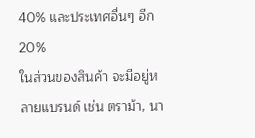40% และประเทศอื่นๆ อีก 20%
ในส่วนของสินค้า จะมีอยู่หลายแบรนด์ เช่น ตราม้า, นา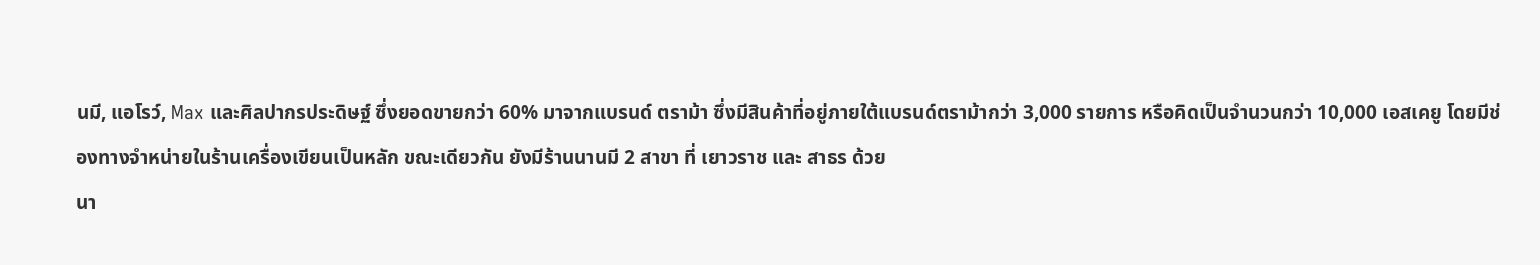นมี, แอโรว์, Max และศิลปากรประดิษฐ์ ซึ่งยอดขายกว่า 60% มาจากแบรนด์ ตราม้า ซึ่งมีสินค้าที่อยู่ภายใต้แบรนด์ตราม้ากว่า 3,000 รายการ หรือคิดเป็นจำนวนกว่า 10,000 เอสเคยู โดยมีช่องทางจำหน่ายในร้านเครื่องเขียนเป็นหลัก ขณะเดียวกัน ยังมีร้านนานมี 2 สาขา ที่ เยาวราช และ สาธร ด้วย
นา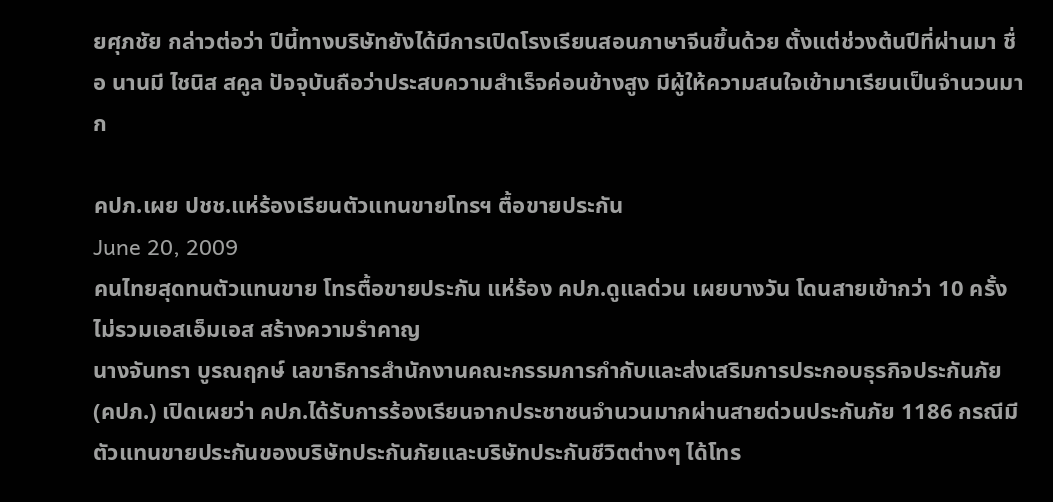ยศุภชัย กล่าวต่อว่า ปีนี้ทางบริษัทยังได้มีการเปิดโรงเรียนสอนภาษาจีนขึ้นด้วย ตั้งแต่ช่วงต้นปีที่ผ่านมา ชื่อ นานมี ไชนิส สคูล ปัจจุบันถือว่าประสบความสำเร็จค่อนข้างสูง มีผู้ให้ความสนใจเข้ามาเรียนเป็นจำนวนมาก

คปภ.เผย ปชช.แห่ร้องเรียนตัวแทนขายโทรฯ ตื้อขายประกัน
June 20, 2009
คนไทยสุดทนตัวแทนขาย โทรตื้อขายประกัน แห่ร้อง คปภ.ดูแลด่วน เผยบางวัน โดนสายเข้ากว่า 10 ครั้ง ไม่รวมเอสเอ็มเอส สร้างความรำคาญ
นางจันทรา บูรณฤกษ์ เลขาธิการสำนักงานคณะกรรมการกำกับและส่งเสริมการประกอบธุรกิจประกันภัย (คปภ.) เปิดเผยว่า คปภ.ได้รับการร้องเรียนจากประชาชนจำนวนมากผ่านสายด่วนประกันภัย 1186 กรณีมีตัวแทนขายประกันของบริษัทประกันภัยและบริษัทประกันชีวิตต่างๆ ได้โทร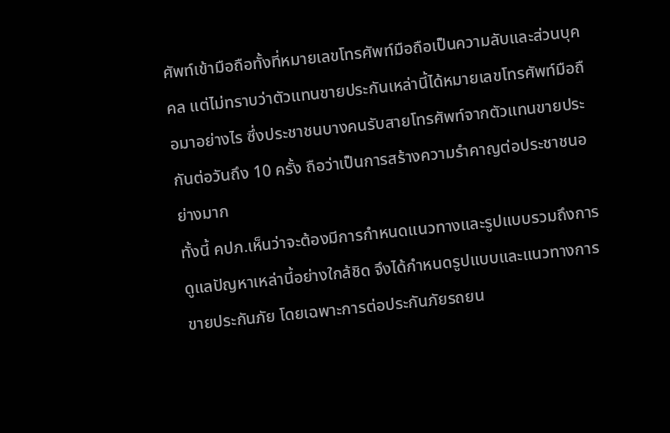ศัพท์เข้ามือถือทั้งที่หมายเลขโทรศัพท์มือถือเป็นความลับและส่วนบุคคล แต่ไม่ทราบว่าตัวแทนขายประกันเหล่านี้ได้หมายเลขโทรศัพท์มือถือมาอย่างไร ซึ่งประชาชนบางคนรับสายโทรศัพท์จากตัวแทนขายประกันต่อวันถึง 10 ครั้ง ถือว่าเป็นการสร้างความรำคาญต่อประชาชนอย่างมาก
ทั้งนี้ คปภ.เห็นว่าจะต้องมีการกำหนดแนวทางและรูปแบบรวมถึงการดูแลปัญหาเหล่านี้อย่างใกล้ชิด จึงได้กำหนดรูปแบบและแนวทางการขายประกันภัย โดยเฉพาะการต่อประกันภัยรถยน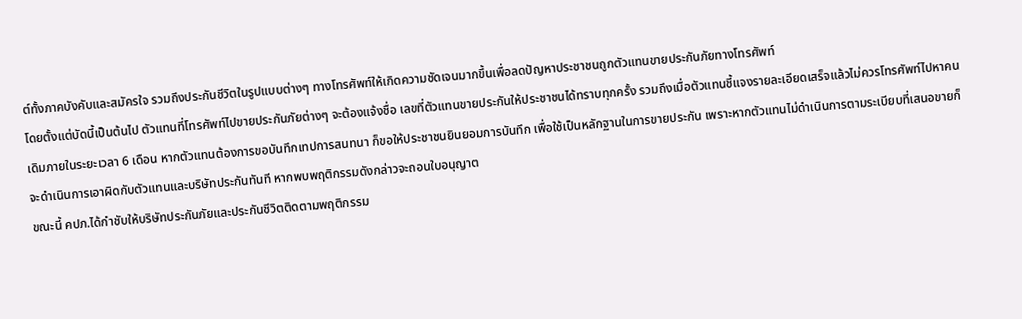ต์ทั้งภาคบังคับและสมัครใจ รวมถึงประกันชีวิตในรูปแบบต่างๆ ทางโทรศัพท์ให้เกิดความชัดเจนมากขึ้นเพื่อลดปัญหาประชาชนถูกตัวแทนขายประกันภัยทางโทรศัพท์
โดยตั้งแต่บัดนี้เป็นต้นไป ตัวแทนที่โทรศัพท์ไปขายประกันภัยต่างๆ จะต้องแจ้งชื่อ เลขที่ตัวแทนขายประกันให้ประชาชนได้ทราบทุกครั้ง รวมถึงเมื่อตัวแทนชี้แจงรายละเอียดเสร็จแล้วไม่ควรโทรศัพท์ไปหาคนเดิมภายในระยะเวลา 6 เดือน หากตัวแทนต้องการขอบันทึกเทปการสนทนา ก็ขอให้ประชาชนยินยอมการบันทึก เพื่อใช้เป็นหลักฐานในการขายประกัน เพราะหากตัวแทนไม่ดำเนินการตามระเบียบที่เสนอขายก็จะดำเนินการเอาผิดกับตัวแทนและบริษัทประกันทันที หากพบพฤติกรรมดังกล่าวจะถอนใบอนุญาต
ขณะนี้ คปภ.ได้กำชับให้บริษัทประกันภัยและประกันชีวิตติดตามพฤติกรรม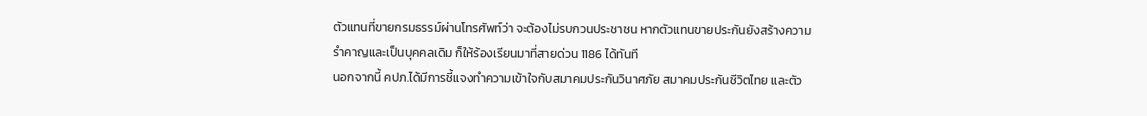ตัวแทนที่ขายกรมธรรม์ผ่านโทรศัพท์ว่า จะต้องไม่รบกวนประชาชน หากตัวแทนขายประกันยังสร้างความรำคาญและเป็นบุคคลเดิม ก็ให้ร้องเรียนมาที่สายด่วน 1186 ได้ทันที
นอกจากนี้ คปภ.ได้มีการชี้แจงทำความเข้าใจกับสมาคมประกันวินาศภัย สมาคมประกันชีวิตไทย และตัว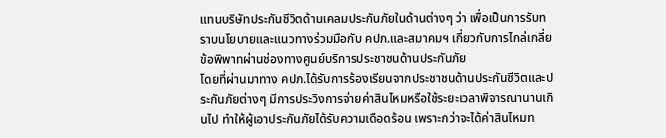แทนบริษัทประกันชีวิตด้านเคลมประกันภัยในด้านต่างๆ ว่า เพื่อเป็นการรับทราบนโยบายและแนวทางร่วมมือกับ คปภ.และสมาคมฯ เกี่ยวกับการไกล่เกลี่ยข้อพิพาทผ่านช่องทางศูนย์บริการประชาชนด้านประกันภัย
โดยที่ผ่านมาทาง คปภ.ได้รับการร้องเรียนจากประชาชนด้านประกันชีวิตและประกันภัยต่างๆ มีการประวิงการจ่ายค่าสินไหมหรือใช้ระยะเวลาพิจารณานานเกินไป ทำให้ผู้เอาประกันภัยได้รับความเดือดร้อน เพราะกว่าจะได้ค่าสินไหมท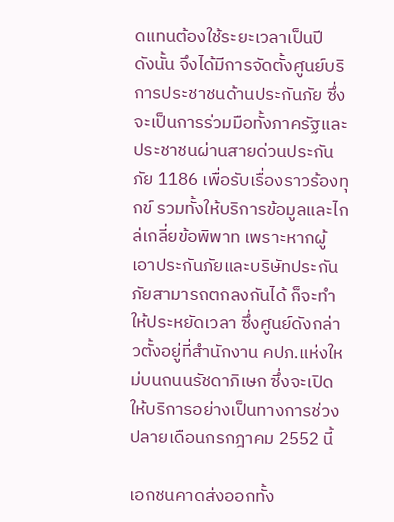ดแทนต้องใช้ระยะเวลาเป็นปี
ดังนั้น จึงได้มีการจัดตั้งศูนย์บริการประชาชนด้านประกันภัย ซึ่งจะเป็นการร่วมมือทั้งภาครัฐและประชาชนผ่านสายด่วนประกันภัย 1186 เพื่อรับเรื่องราวร้องทุกข์ รวมทั้งให้บริการข้อมูลและไกล่เกลี่ยข้อพิพาท เพราะหากผู้เอาประกันภัยและบริษัทประกันภัยสามารถตกลงกันได้ ก็จะทำให้ประหยัดเวลา ซึ่งศูนย์ดังกล่าวตั้งอยู่ที่สำนักงาน คปภ.แห่งใหม่บนถนนรัชดาภิเษก ซึ่งจะเปิดให้บริการอย่างเป็นทางการช่วงปลายเดือนกรกฎาคม 2552 นี้

เอกชนคาดส่งออกทั้ง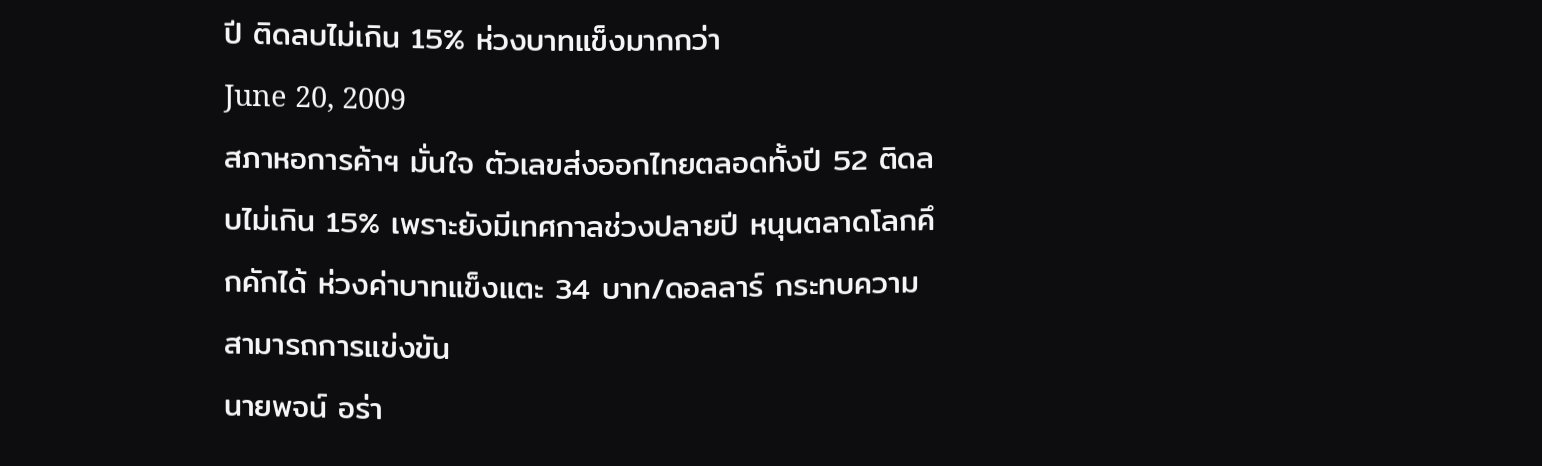ปี ติดลบไม่เกิน 15% ห่วงบาทแข็งมากกว่า
June 20, 2009
สภาหอการค้าฯ มั่นใจ ตัวเลขส่งออกไทยตลอดทั้งปี 52 ติดลบไม่เกิน 15% เพราะยังมีเทศกาลช่วงปลายปี หนุนตลาดโลกคึกคักได้ ห่วงค่าบาทแข็งแตะ 34 บาท/ดอลลาร์ กระทบความสามารถการแข่งขัน
นายพจน์ อร่า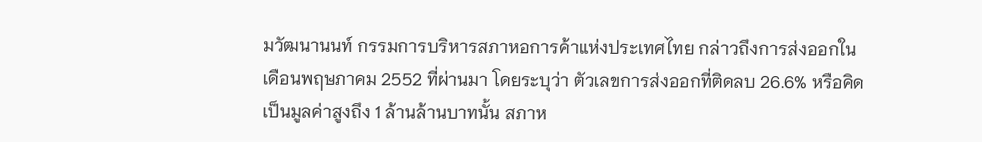มวัฒนานนท์ กรรมการบริหารสภาหอการค้าแห่งประเทศไทย กล่าวถึงการส่งออกในเดือนพฤษภาคม 2552 ที่ผ่านมา โดยระบุว่า ตัวเลขการส่งออกที่ติดลบ 26.6% หรือคิดเป็นมูลค่าสูงถึง 1 ล้านล้านบาทนั้น สภาห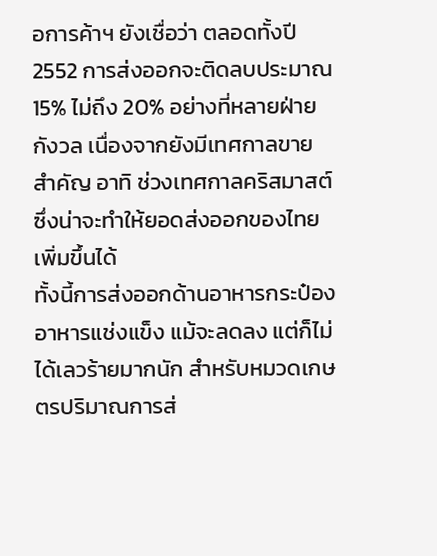อการค้าฯ ยังเชื่อว่า ตลอดทั้งปี 2552 การส่งออกจะติดลบประมาณ 15% ไม่ถึง 20% อย่างที่หลายฝ่ายกังวล เนื่องจากยังมีเทศกาลขายสำคัญ อาทิ ช่วงเทศกาลคริสมาสต์ ซึ่งน่าจะทำให้ยอดส่งออกของไทยเพิ่มขึ้นได้
ทั้งนี้การส่งออกด้านอาหารกระป๋อง อาหารแช่งแข็ง แม้จะลดลง แต่ก็ไม่ได้เลวร้ายมากนัก สำหรับหมวดเกษตรปริมาณการส่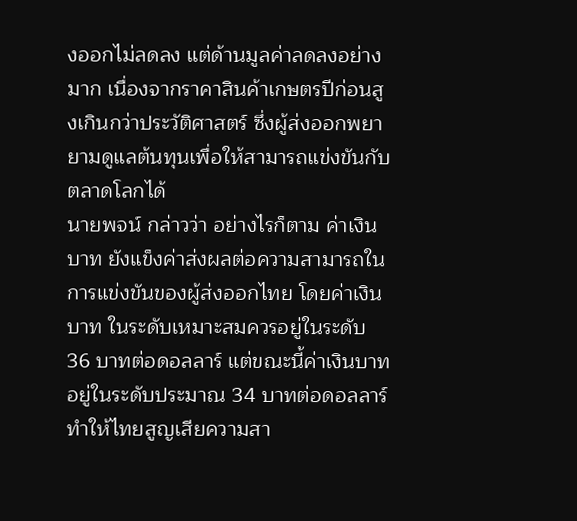งออกไม่ลดลง แต่ด้านมูลค่าลดลงอย่างมาก เนื่องจากราคาสินค้าเกษตรปีก่อนสูงเกินกว่าประวัติศาสตร์ ซึ่งผู้ส่งออกพยายามดูแลต้นทุนเพื่อให้สามารถแข่งขันกับตลาดโลกได้
นายพจน์ กล่าวว่า อย่างไรก็ตาม ค่าเงินบาท ยังแข็งค่าส่งผลต่อความสามารถในการแข่งขันของผู้ส่งออกไทย โดยค่าเงินบาท ในระดับเหมาะสมควรอยู่ในระดับ 36 บาทต่อดอลลาร์ แต่ขณะนี้ค่าเงินบาทอยู่ในระดับประมาณ 34 บาทต่อดอลลาร์ ทำให้ไทยสูญเสียความสา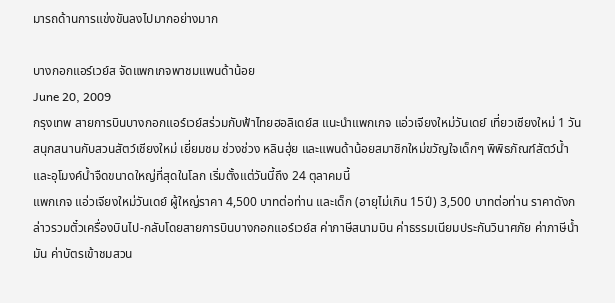มารถด้านการแข่งขันลงไปมากอย่างมาก

บางกอกแอร์เวย์ส จัดแพกเกจพาชมแพนด้าน้อย
June 20, 2009
กรุงเทพ สายการบินบางกอกแอร์เวย์สร่วมกับฟ้าไทยฮอลิเดย์ส แนะนำแพกเกจ แอ่วเจียงใหม่วันเดย์ เที่ยวเชียงใหม่ 1 วัน สนุกสนานกับสวนสัตว์เชียงใหม่ เยี่ยมชม ช่วงช่วง หลินฮุ่ย และแพนด้าน้อยสมาชิกใหม่ขวัญใจเด็กๆ พิพิธภัณฑ์สัตว์น้ำ และอุโมงค์น้ำจืดขนาดใหญ่ที่สุดในโลก เริ่มตั้งแต่วันนี้ถึง 24 ตุลาคมนี้
แพกเกจ แอ่วเจียงใหม่วันเดย์ ผู้ใหญ่ราคา 4,500 บาทต่อท่าน และเด็ก (อายุไม่เกิน 15ปี) 3,500 บาทต่อท่าน ราคาดังกล่าวรวมตั๋วเครื่องบินไป-กลับโดยสายการบินบางกอกแอร์เวย์ส ค่าภาษีสนามบิน ค่าธรรมเนียมประกันวินาศภัย ค่าภาษีน้ำมัน ค่าบัตรเข้าชมสวน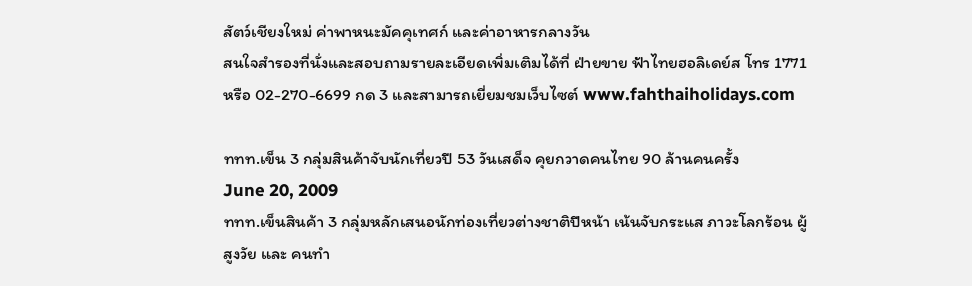สัตว์เชียงใหม่ ค่าพาหนะมัคคุเทศก์ และค่าอาหารกลางวัน
สนใจสำรองที่นั่งและสอบถามรายละเอียดเพิ่มเติมได้ที่ ฝ่ายขาย ฟ้าไทยฮอลิเดย์ส โทร 1771 หรือ 02-270-6699 กด 3 และสามารถเยี่ยมชมเว็บไซต์ www.fahthaiholidays.com

ททท.เข็น 3 กลุ่มสินค้าจับนักเที่ยวปี 53 วันเสด็จ คุยกวาดคนไทย 90 ล้านคนครั้ง
June 20, 2009
ททท.เข็นสินค้า 3 กลุ่มหลักเสนอนักท่องเที่ยวต่างชาติปีหน้า เน้นจับกระแส ภาวะโลกร้อน ผู้สูงวัย และ คนทำ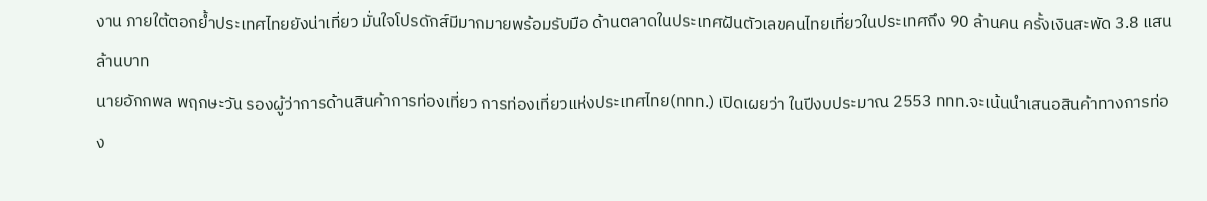งาน ภายใต้ตอกย้ำประเทศไทยยังน่าเที่ยว มั่นใจโปรดักส์มีมากมายพร้อมรับมือ ด้านตลาดในประเทศฝันตัวเลขคนไทยเที่ยวในประเทศถึง 90 ล้านคน ครั้งเงินสะพัด 3.8 แสนล้านบาท
นายอักกพล พฤกษะวัน รองผู้ว่าการด้านสินค้าการท่องเที่ยว การท่องเที่ยวแห่งประเทศไทย(ททท.) เปิดเผยว่า ในปีงบประมาณ 2553 ททท.จะเน้นนำเสนอสินค้าทางการท่อง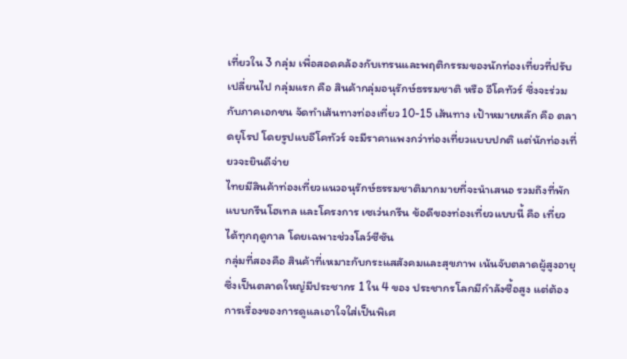เที่ยวใน 3 กลุ่ม เพื่อสอดคล้องกับเทรนและพฤติกรรมของนักท่องเที่ยวที่ปรับเปลี่ยนไป กลุ่มแรก คือ สินค้ากลุ่มอนุรักษ์ธรรมชาติ หรือ อีโคทัวร์ ซึ่งจะร่วมกับภาคเอกชน จัดทำเส้นทางท่องเที่ยว 10-15 เส้นทาง เป้าหมายหลัก คือ ตลาดยุโรป โดยรูปแบอีโคทัวร์ จะมีราคาแพงกว่าท่องเที่ยวแบบปกติ แต่นักท่องเที่ยวจะยินดีจ่าย
ไทยมีสินค้าท่องเที่ยวแนวอนุรักษ์ธรรมชาติมากมายที่จะนำเสนอ รวมถึงที่พักแบบกรีนโฮเทล และโครงการ เซเว่นกรีน ข้อดีของท่องเที่ยวแบบนี้ คือ เที่ยวได้ทุกฤดูกาล โดยเฉพาะช่วงโลว์ซีซัน
กลุ่มที่สองคือ สินค้าที่เหมาะกับกระแสสังคมและสุขภาพ เน้นจับตลาดผู้สูงอายุ ซึ่งเป็นตลาดใหญ่มีประชากร 1 ใน 4 ของ ประชากรโลกมีกำลังซื้อสูง แต่ต้องการเรื่องของการดูแลเอาใจใส่เป็นพิเศ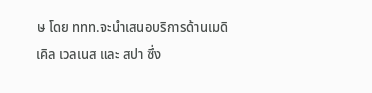ษ โดย ททท.จะนำเสนอบริการด้านเมดิเคิล เวลเนส และ สปา ซึ่ง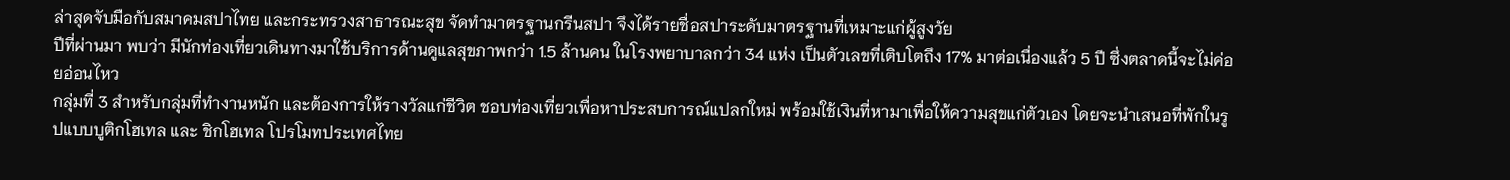ล่าสุดจับมือกับสมาคมสปาไทย และกระทรวงสาธารณะสุข จัดทำมาตรฐานกรีนสปา จึงได้รายชื่อสปาระดับมาตรฐานที่เหมาะแก่ผู้สูงวัย
ปีที่ผ่านมา พบว่า มีนักท่องเที่ยวเดินทางมาใช้บริการด้านดูแลสุขภาพกว่า 1.5 ล้านคน ในโรงพยาบาลกว่า 34 แห่ง เป็นตัวเลขที่เติบโตถึง 17% มาต่อเนื่องแล้ว 5 ปี ซึ่งตลาดนี้จะไม่ค่อยอ่อนไหว
กลุ่มที่ 3 สำหรับกลุ่มที่ทำงานหนัก และต้องการให้รางวัลแก่ชีวิต ชอบท่องเที่ยวเพื่อหาประสบการณ์แปลกใหม่ พร้อมใช้เงินที่หามาเพื่อให้ความสุขแก่ตัวเอง โดยจะนำเสนอที่พักในรูปแบบบูติกโฮเทล และ ชิกโฮเทล โปรโมทประเทศไทย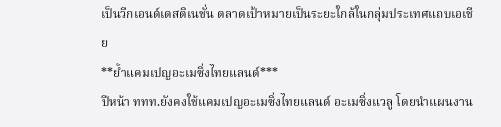เป็นวีกเอนด์เดสติเนชั่น ตลาดเป้าหมายเป็นระยะใกล้ในกลุ่มประเทศแถบเอเชีย
**ย้ำแคมเปญอะเมซิ่งไทยแลนด์***
ปีหน้า ททท.ยังคงใช้แคมเปญอะเมซิ่งไทยแลนด์ อะเมซิ่งแวลู โดยนำแผนงาน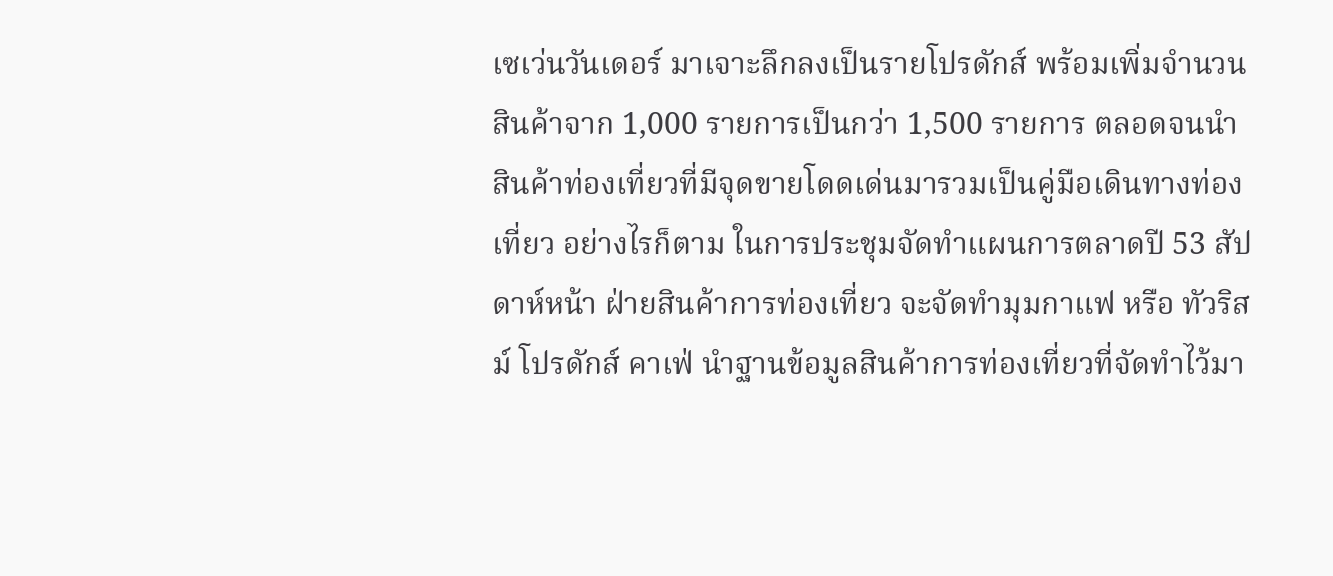เซเว่นวันเดอร์ มาเจาะลึกลงเป็นรายโปรดักส์ พร้อมเพิ่มจำนวนสินค้าจาก 1,000 รายการเป็นกว่า 1,500 รายการ ตลอดจนนำสินค้าท่องเที่ยวที่มีจุดขายโดดเด่นมารวมเป็นคู่มือเดินทางท่องเที่ยว อย่างไรก็ตาม ในการประชุมจัดทำแผนการตลาดปี 53 สัปดาห์หน้า ฝ่ายสินค้าการท่องเที่ยว จะจัดทำมุมกาแฟ หรือ ทัวริสม์ โปรดักส์ คาเฟ่ นำฐานข้อมูลสินค้าการท่องเที่ยวที่จัดทำไว้มา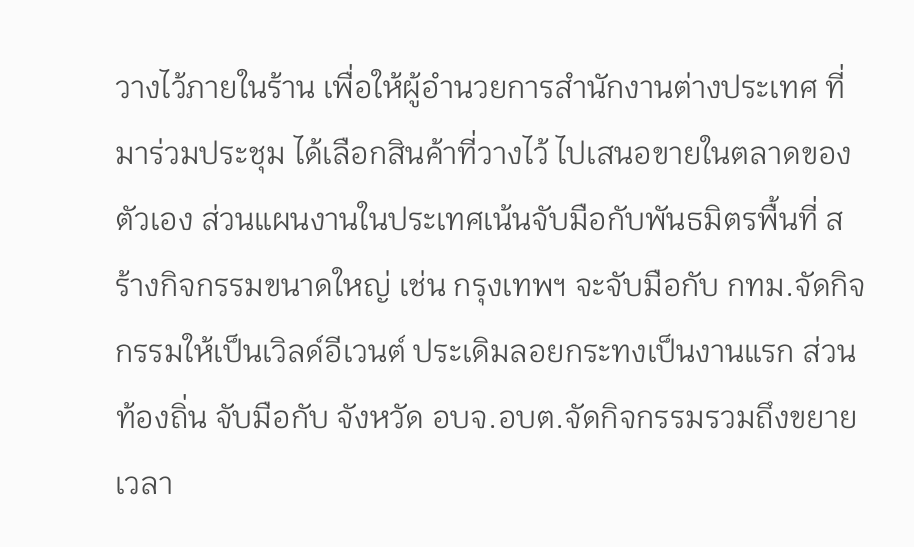วางไว้ภายในร้าน เพื่อให้ผู้อำนวยการสำนักงานต่างประเทศ ที่มาร่วมประชุม ได้เลือกสินค้าที่วางไว้ ไปเสนอขายในตลาดของตัวเอง ส่วนแผนงานในประเทศเน้นจับมือกับพันธมิตรพื้นที่ สร้างกิจกรรมขนาดใหญ่ เช่น กรุงเทพฯ จะจับมือกับ กทม.จัดกิจกรรมให้เป็นเวิลด์อีเวนต์ ประเดิมลอยกระทงเป็นงานแรก ส่วนท้องถิ่น จับมือกับ จังหวัด อบจ.อบต.จัดกิจกรรมรวมถึงขยายเวลา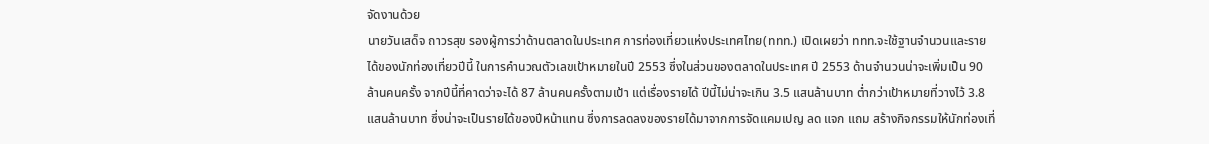จัดงานด้วย
นายวันเสด็จ ถาวรสุข รองผู้การว่าด้านตลาดในประเทศ การท่องเที่ยวแห่งประเทศไทย(ททท.) เปิดเผยว่า ททท.จะใช้ฐานจำนวนและรายได้ของนักท่องเที่ยวปีนี้ ในการคำนวณตัวเลขเป้าหมายในปี 2553 ซึ่งในส่วนของตลาดในประเทศ ปี 2553 ด้านจำนวนน่าจะเพิ่มเป็น 90 ล้านคนครั้ง จากปีนี้ที่คาดว่าจะได้ 87 ล้านคนครั้งตามเป้า แต่เรื่องรายได้ ปีนี้ไม่น่าจะเกิน 3.5 แสนล้านบาท ต่ำกว่าเป้าหมายที่วางไว้ 3.8 แสนล้านบาท ซึ่งน่าจะเป็นรายได้ของปีหน้าแทน ซึ่งการลดลงของรายได้มาจากการจัดแคมเปญ ลด แจก แถม สร้างกิจกรรมให้นักท่องเที่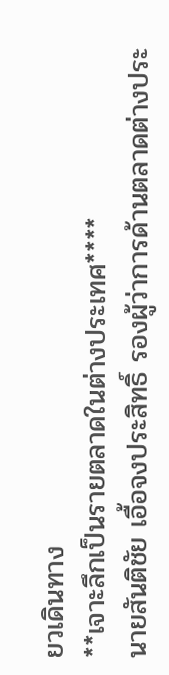ยวเดินทาง
**เจาะลึกเป็นรายตลาดในต่างประเทศ****
นายสันติชัย เอื้อจงประสิทธิ์ รองผู้ว่าการด้านตลาดต่างประ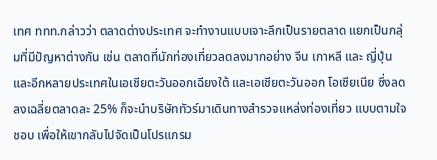เทศ ททท.กล่าวว่า ตลาดต่างประเทศ จะทำงานแบบเจาะลึกเป็นรายตลาด แยกเป็นกลุ่มที่มีปัญหาต่างกัน เช่น ตลาดที่นักท่องเที่ยวลดลงมากอย่าง จีน เกาหลี และ ญี่ปุ่น และอีกหลายประเทศในเอเชียตะวันออกเฉียงใต้ และเอเชียตะวันออก โอเชียเนีย ซึ่งลดลงเฉลี่ยตลาดละ 25% ก็จะนำบริษัททัวร์มาเดินทางสำรวจแหล่งท่องเที่ยว แบบตามใจชอบ เพื่อให้เขากลับไปจัดเป็นโปรแกรม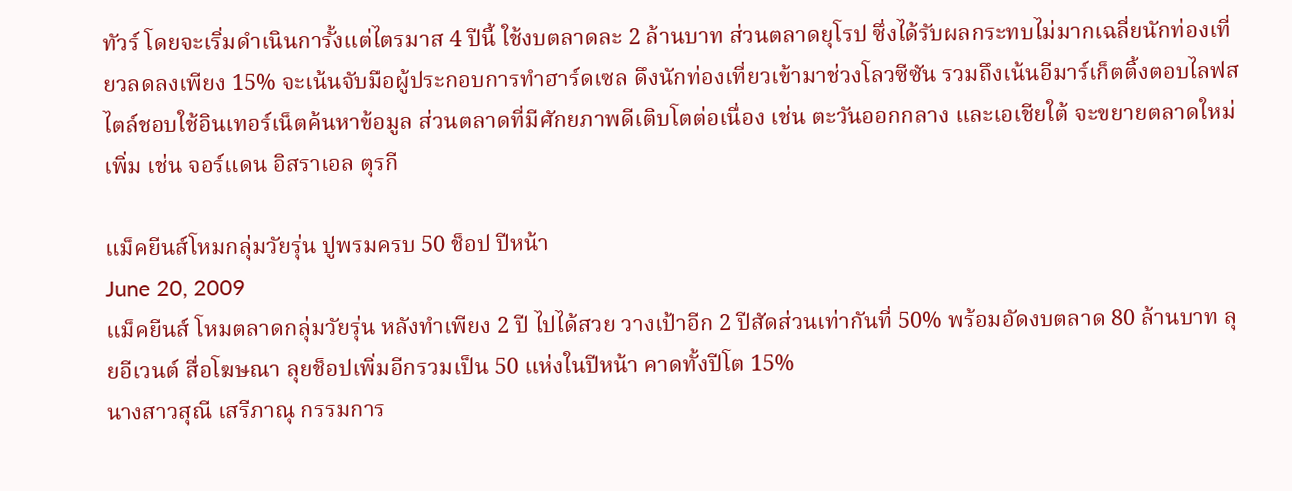ทัวร์ โดยจะเริ่มดำเนินการั้งแต่ไตรมาส 4 ปีนี้ ใช้งบตลาดละ 2 ล้านบาท ส่วนตลาดยุโรป ซึ่งได้รับผลกระทบไม่มากเฉลี่ยนักท่องเที่ยวลดลงเพียง 15% จะเน้นจับมือผู้ประกอบการทำฮาร์ดเซล ดึงนักท่องเที่ยวเข้ามาช่วงโลวซีซัน รวมถึงเน้นอีมาร์เก็ตติ้งตอบไลฟสไตล์ชอบใช้อินเทอร์เน็ตค้นหาข้อมูล ส่วนตลาดที่มีศักยภาพดีเติบโตต่อเนื่อง เช่น ตะวันออกกลาง และเอเชียใต้ จะขยายตลาดใหม่เพิ่ม เช่น จอร์แดน อิสราเอล ตุรกี

แม็คยีนส์โหมกลุ่มวัยรุ่น ปูพรมครบ 50 ช็อป ปีหน้า
June 20, 2009
แม็คยีนส์ โหมตลาดกลุ่มวัยรุ่น หลังทำเพียง 2 ปี ไปได้สวย วางเป้าอีก 2 ปีสัดส่วนเท่ากันที่ 50% พร้อมอัดงบตลาด 80 ล้านบาท ลุยอีเวนต์ สื่อโฆษณา ลุยช็อปเพิ่มอีกรวมเป็น 50 แห่งในปีหน้า คาดทั้งปีโต 15%
นางสาวสุณี เสรีภาณุ กรรมการ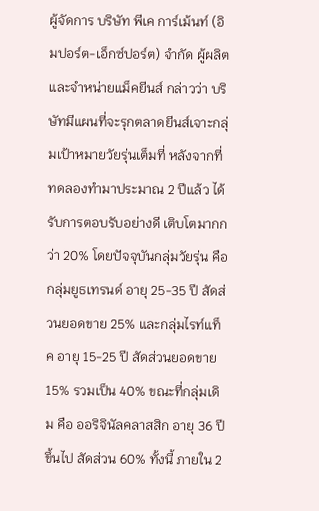ผู้จัดการ บริษัท พีเค การ์เม้นท์ (อิมปอร์ต-เอ็กซ์ปอร์ต) จำกัด ผู้ผลิตและจำหน่ายแม็คยีนส์ กล่าวว่า บริษัทมีแผนที่จะรุกตลาดยีนส์เจาะกลุ่มเป้าหมายวัยรุ่นเต็มที่ หลังจากที่ทดลองทำมาประมาณ 2 ปีแล้ว ได้รับการตอบรับอย่างดี เติบโตมากกว่า 20% โดยปัจจุบันกลุ่มวัยรุ่น คือ กลุ่มยูธเทรนด์ อายุ 25-35 ปี สัดส่วนยอดขาย 25% และกลุ่มไรท์แท็ค อายุ 15-25 ปี สัดส่วนยอดขาย 15% รวมเป็น 40% ขณะที่กลุ่มเดิม คือ ออริจินัลคลาสสิก อายุ 36 ปีขึ้นไป สัดส่วน 60% ทั้งนี้ ภายใน 2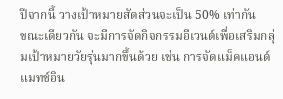ปีจากนี้ วางเป้าหมายสัดส่วนจะเป็น 50% เท่ากัน
ขณะเดียวกัน จะมีการจัดกิจกรรมอีเวนต์เพื่อเสริมกลุ่มเป้าหมายวัยรุ่นมากขึ้นด้วย เช่น การจัดแม็คแอนด์แมทช์อิน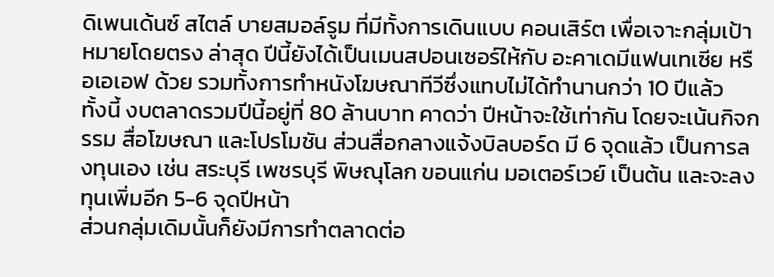ดิเพนเด้นซ์ สไตล์ บายสมอล์รูม ที่มีทั้งการเดินแบบ คอนเสิร์ต เพื่อเจาะกลุ่มเป้าหมายโดยตรง ล่าสุด ปีนี้ยังได้เป็นเมนสปอนเซอร์ให้กับ อะคาเดมีแฟนเทเซีย หรือเอเอฟ ด้วย รวมทั้งการทำหนังโฆษณาทีวีซึ่งแทบไม่ได้ทำนานกว่า 10 ปีแล้ว
ทั้งนี้ งบตลาดรวมปีนี้อยู่ที่ 80 ล้านบาท คาดว่า ปีหน้าจะใช้เท่ากัน โดยจะเน้นกิจกรรม สื่อโฆษณา และโปรโมชัน ส่วนสื่อกลางแจ้งบิลบอร์ด มี 6 จุดแล้ว เป็นการลงทุนเอง เช่น สระบุรี เพชรบุรี พิษณุโลก ขอนแก่น มอเตอร์เวย์ เป็นต้น และจะลงทุนเพิ่มอีก 5-6 จุดปีหน้า
ส่วนกลุ่มเดิมนั้นก็ยังมีการทำตลาดต่อ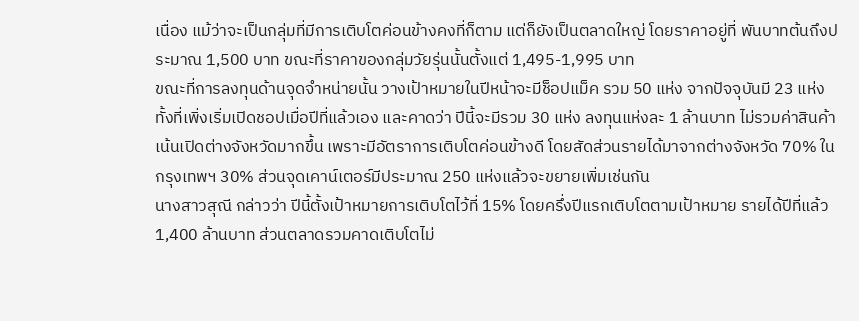เนื่อง แม้ว่าจะเป็นกลุ่มที่มีการเติบโตค่อนข้างคงที่ก็ตาม แต่ก็ยังเป็นตลาดใหญ่ โดยราคาอยู่ที่ พันบาทต้นถึงประมาณ 1,500 บาท ขณะที่ราคาของกลุ่มวัยรุ่นนั้นตั้งแต่ 1,495-1,995 บาท
ขณะที่การลงทุนด้านจุดจำหน่ายนั้น วางเป้าหมายในปีหน้าจะมีช็อปแม็ค รวม 50 แห่ง จากปัจจุบันมี 23 แห่ง ทั้งที่เพิ่งเริ่มเปิดชอปเมื่อปีที่แล้วเอง และคาดว่า ปีนี้จะมีรวม 30 แห่ง ลงทุนแห่งละ 1 ล้านบาท ไม่รวมค่าสินค้า เน้นเปิดต่างจังหวัดมากขึ้น เพราะมีอัตราการเติบโตค่อนข้างดี โดยสัดส่วนรายได้มาจากต่างจังหวัด 70% ในกรุงเทพฯ 30% ส่วนจุดเคาน์เตอร์มีประมาณ 250 แห่งแล้วจะขยายเพิ่มเช่นกัน
นางสาวสุณี กล่าวว่า ปีนี้ตั้งเป้าหมายการเติบโตไว้ที่ 15% โดยครึ่งปีแรกเติบโตตามเป้าหมาย รายได้ปีที่แล้ว 1,400 ล้านบาท ส่วนตลาดรวมคาดเติบโตไม่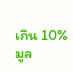เกิน 10% มูล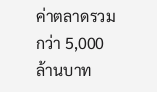ค่าตลาดรวมกว่า 5,000 ล้านบาท